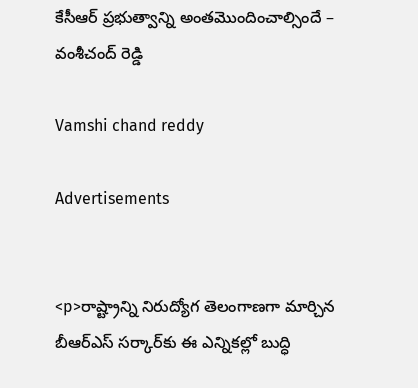కేసీఆర్ ప్రభుత్వాన్ని అంతమొందించాల్సిందే – వంశీచంద్ రెడ్డి

Vamshi chand reddy

Advertisements


<p>రాష్ట్రాన్ని నిరుద్యోగ తెలంగాణగా మార్చిన బీఆర్‌‌‌‌‌‌‌‌ఎస్‌‌‌‌ సర్కార్‌‌‌‌కు ఈ ఎన్నికల్లో బుద్ధి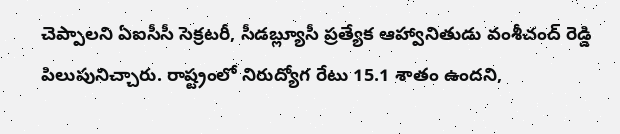చెప్పాలని ఏఐసీసీ సెక్రటరీ, సీడబ్ల్యూసీ ప్రత్యేక ఆహ్వానితుడు వంశీచంద్ రెడ్డి పిలుపునిచ్చారు. రాష్ట్రంలో నిరుద్యోగ రేటు 15.1 శాతం ఉందని,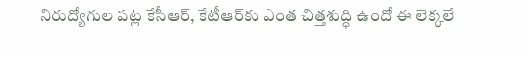నిరుద్యోగుల పట్ల కేసీఆర్, కేటీఆర్‌‌‌‌‌‌‌‌కు ఎంత చిత్తశుద్ధి ఉందో ఈ లెక్కలే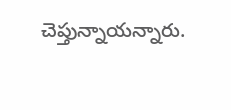చెప్తున్నాయన్నారు.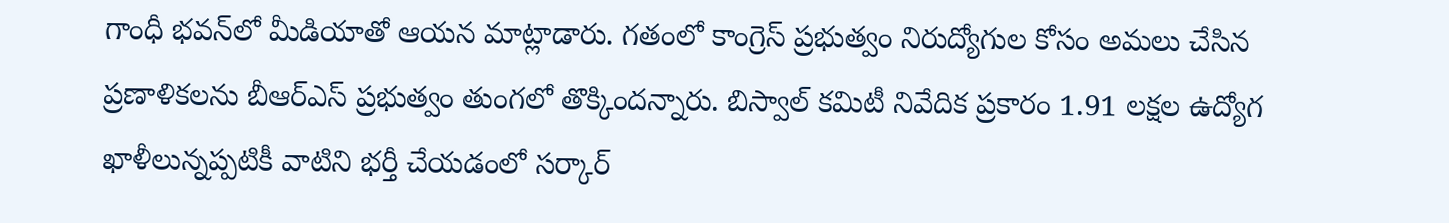గాంధీ భవన్‌‌‌‌లో మీడియాతో ఆయన మాట్లాడారు. గతంలో కాంగ్రెస్ ప్రభుత్వం నిరుద్యోగుల కోసం అమలు చేసిన ప్రణాళికలను బీఆర్‌‌‌‌‌‌‌‌ఎస్ ప్రభుత్వం తుంగలో తొక్కిందన్నారు. బిస్వాల్ కమిటీ నివేదిక ప్రకారం 1.91 లక్షల ఉద్యోగ ఖాళీలున్నప్పటికీ వాటిని భర్తీ చేయడంలో సర్కార్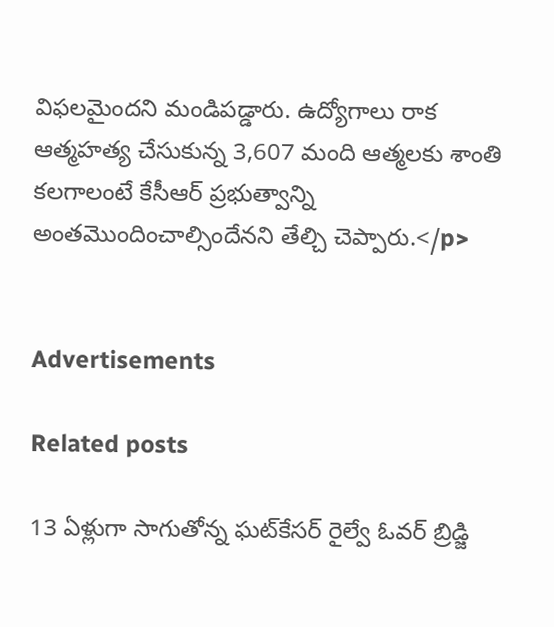విఫలమైందని మండిపడ్డారు. ఉద్యోగాలు రాక ఆత్మహత్య చేసుకున్న 3,607 మంది ఆత్మలకు శాంతి కలగాలంటే కేసీఆర్ ప్రభుత్వాన్ని అంతమొందించాల్సిందేనని తేల్చి చెప్పారు.</p>


Advertisements

Related posts

13 ఏళ్లుగా సాగుతోన్న ఘట్‌కేసర్ రైల్వే ఓవర్ బ్రిడ్జి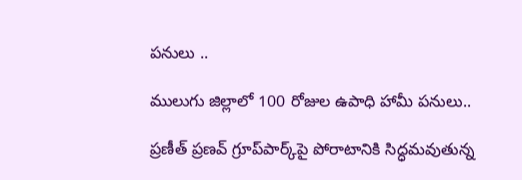పనులు ..

ములుగు జిల్లాలో 100 రోజుల ఉపాధి హామీ పనులు..

ప్రణీత్‌ ప్రణవ్‌ గ్రూప్‌పార్క్‌పై పోరాటానికి సిద్ధమవుతున్న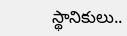స్థానికులు..